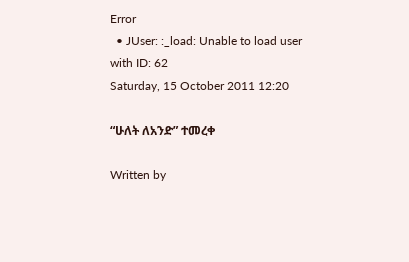Error
  • JUser: :_load: Unable to load user with ID: 62
Saturday, 15 October 2011 12:20

“ሁለት ለአንድ” ተመረቀ

Written by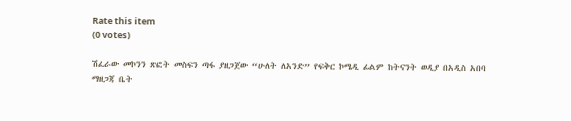Rate this item
(0 votes)

ሽፈራው መኮንን ጽፎት መስፍን ጣፋ ያዘጋጀው “ሁለት ለአንድ” የፍቅር ኮሜዲ ፊልም ከትናንት ወዲያ በአዲስ አበባ ማዘጋጃ ቤት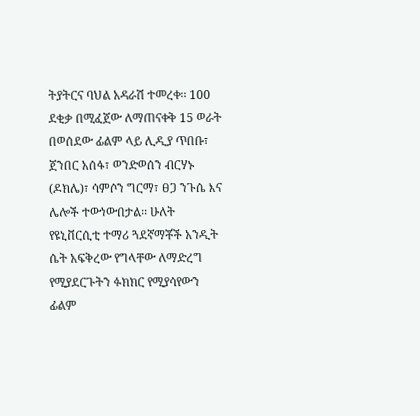ትያትርና ባህል አዳራሽ ተመረቀ፡፡ 100 ደቂቃ በሚፈጀው ለማጠናቀቅ 15 ወራት በወሰደው ፊልም ላይ ሊዲያ ጥበቡ፣ ጀንበር አሰፋ፣ ወንድወሰን ብርሃኑ (ዶክሌ)፣ ሳምሶን ግርማ፣ ፀጋ ንጉሴ እና ሌሎች ተውነውበታል፡፡ ሁለት የዩኒቨርሲቲ ተማሪ ጓደኛማቾች አንዲት ሴት አፍቅረው የግላቸው ለማድረግ የሚያደርጉትን ፉክክር የሚያሳየውን ፊልም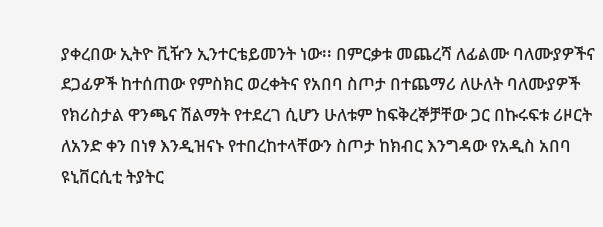ያቀረበው ኢትዮ ቪዥን ኢንተርቴይመንት ነው፡፡ በምርቃቱ መጨረሻ ለፊልሙ ባለሙያዎችና ደጋፊዎች ከተሰጠው የምስክር ወረቀትና የአበባ ስጦታ በተጨማሪ ለሁለት ባለሙያዎች የክሪስታል ዋንጫና ሽልማት የተደረገ ሲሆን ሁለቱም ከፍቅረኞቻቸው ጋር በኩሩፍቱ ሪዞርት ለአንድ ቀን በነፃ እንዲዝናኑ የተበረከተላቸውን ስጦታ ከክብር እንግዳው የአዲስ አበባ ዩኒቨርሲቲ ትያትር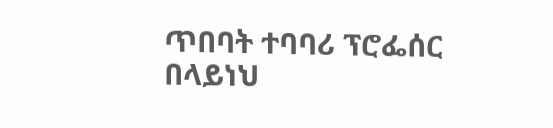ጥበባት ተባባሪ ፕሮፌሰር በላይነህ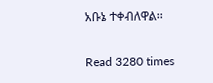አቡኔ ተቀብለዋል፡፡

Read 3280 times